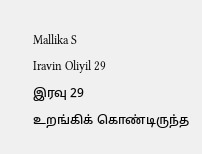Mallika S
Iravin Oliyil 29
இரவு 29
உறங்கிக் கொண்டிருந்த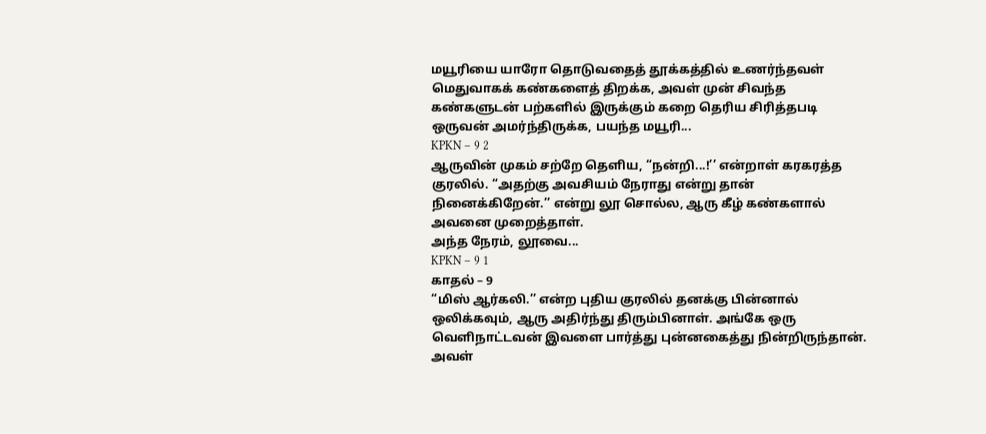மயூரியை யாரோ தொடுவதைத் தூக்கத்தில் உணர்ந்தவள் மெதுவாகக் கண்களைத் திறக்க, அவள் முன் சிவந்த கண்களுடன் பற்களில் இருக்கும் கறை தெரிய சிரித்தபடி ஒருவன் அமர்ந்திருக்க, பயந்த மயூரி...
KPKN – 9 2
ஆருவின் முகம் சற்றே தெளிய, “நன்றி...!’’ என்றாள் கரகரத்த குரலில். “அதற்கு அவசியம் நேராது என்று தான் நினைக்கிறேன்.’’ என்று லூ சொல்ல, ஆரு கீழ் கண்களால் அவனை முறைத்தாள்.
அந்த நேரம், லூவை...
KPKN – 9 1
காதல் – 9
“மிஸ் ஆர்கலி.’’ என்ற புதிய குரலில் தனக்கு பின்னால் ஒலிக்கவும், ஆரு அதிர்ந்து திரும்பினாள். அங்கே ஒரு வெளிநாட்டவன் இவளை பார்த்து புன்னகைத்து நின்றிருந்தான்.
அவள்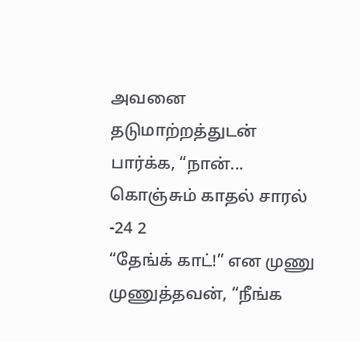அவனை தடுமாற்றத்துடன் பார்க்க, “நான்...
கொஞ்சும் காதல் சாரல் -24 2
“தேங்க் காட்!” என முணு முணுத்தவன், “நீங்க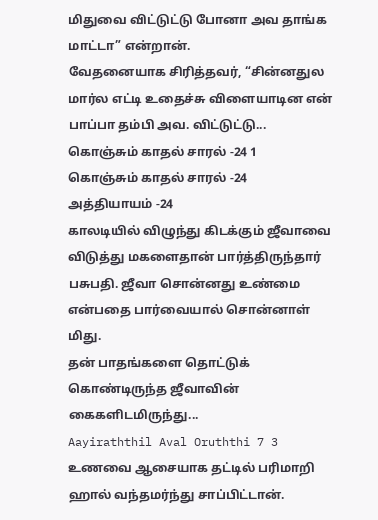மிதுவை விட்டுட்டு போனா அவ தாங்க மாட்டா” என்றான்.
வேதனையாக சிரித்தவர், “சின்னதுல மார்ல எட்டி உதைச்சு விளையாடின என் பாப்பா தம்பி அவ. விட்டுட்டு...
கொஞ்சும் காதல் சாரல் -24 1
கொஞ்சும் காதல் சாரல் -24
அத்தியாயம் -24
காலடியில் விழுந்து கிடக்கும் ஜீவாவை விடுத்து மகளைதான் பார்த்திருந்தார் பசுபதி. ஜீவா சொன்னது உண்மை என்பதை பார்வையால் சொன்னாள் மிது.
தன் பாதங்களை தொட்டுக் கொண்டிருந்த ஜீவாவின் கைகளிடமிருந்து...
Aayiraththil Aval Oruththi 7 3
உணவை ஆசையாக தட்டில் பரிமாறி ஹால் வந்தமர்ந்து சாப்பிட்டான்.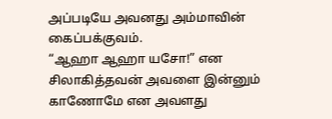அப்படியே அவனது அம்மாவின் கைப்பக்குவம்.
“ஆஹா ஆஹா யசோ!” என சிலாகித்தவன் அவளை இன்னும் காணோமே என அவளது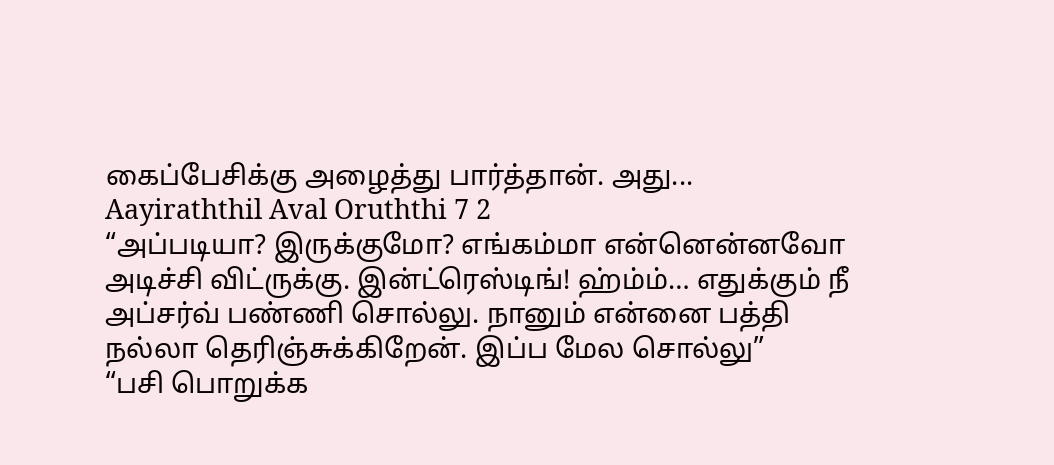கைப்பேசிக்கு அழைத்து பார்த்தான். அது...
Aayiraththil Aval Oruththi 7 2
“அப்படியா? இருக்குமோ? எங்கம்மா என்னென்னவோ அடிச்சி விட்ருக்கு. இன்ட்ரெஸ்டிங்! ஹ்ம்ம்… எதுக்கும் நீ அப்சர்வ் பண்ணி சொல்லு. நானும் என்னை பத்தி நல்லா தெரிஞ்சுக்கிறேன். இப்ப மேல சொல்லு”
“பசி பொறுக்க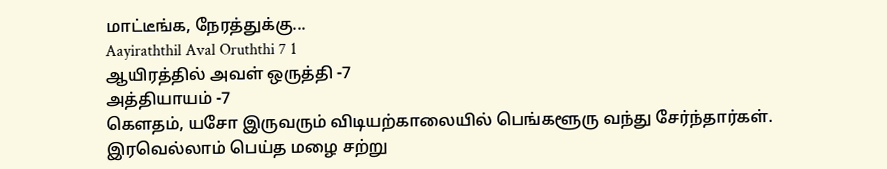மாட்டீங்க, நேரத்துக்கு...
Aayiraththil Aval Oruththi 7 1
ஆயிரத்தில் அவள் ஒருத்தி -7
அத்தியாயம் -7
கெளதம், யசோ இருவரும் விடியற்காலையில் பெங்களூரு வந்து சேர்ந்தார்கள்.
இரவெல்லாம் பெய்த மழை சற்று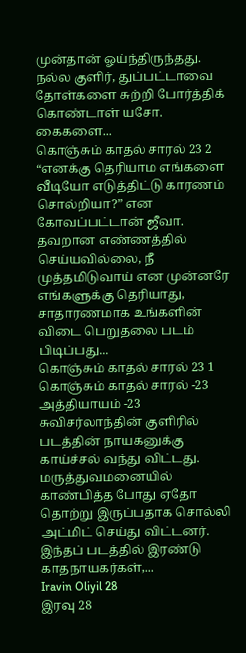முன்தான் ஓய்ந்திருந்தது. நல்ல குளிர், துப்பட்டாவை தோள்களை சுற்றி போர்த்திக் கொண்டாள் யசோ.
கைகளை...
கொஞ்சும் காதல் சாரல் 23 2
“எனக்கு தெரியாம எங்களை வீடியோ எடுத்திட்டு காரணம் சொல்றியா?” என கோவப்பட்டான் ஜீவா.
தவறான எண்ணத்தில் செய்யவில்லை, நீ முத்தமிடுவாய் என முன்னரே எங்களுக்கு தெரியாது, சாதாரணமாக உங்களின் விடை பெறுதலை படம் பிடிப்பது...
கொஞ்சும் காதல் சாரல் 23 1
கொஞ்சும் காதல் சாரல் -23
அத்தியாயம் -23
சுவிசர்லாந்தின் குளிரில் படத்தின் நாயகனுக்கு காய்ச்சல் வந்து விட்டது. மருத்துவமனையில் காண்பித்த போது ஏதோ தொற்று இருப்பதாக சொல்லி அட்மிட் செய்து விட்டனர்.
இந்தப் படத்தில் இரண்டு காதநாயகர்கள்,...
Iravin Oliyil 28
இரவு 28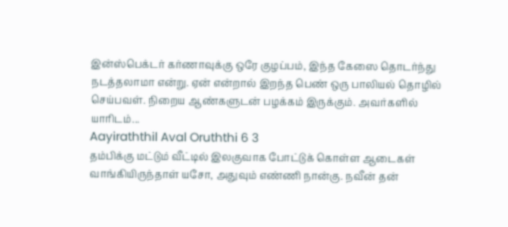இன்ஸ்பெக்டர் கர்ணாவுக்கு ஒரே குழப்பம், இந்த கேஸை தொடர்ந்து நடத்தலாமா என்று. ஏன் என்றால் இறந்த பெண் ஒரு பாலியல் தொழில் செய்பவள். நிறைய ஆண்களுடன் பழக்கம் இருக்கும். அவர்களில் யாரிடம்...
Aayiraththil Aval Oruththi 6 3
தம்பிக்கு மட்டும் வீட்டில் இலகுவாக போட்டுக் கொள்ள ஆடைகள் வாங்கியிருந்தாள் யசோ, அதுவும் எண்ணி நான்கு. நவீன் தன்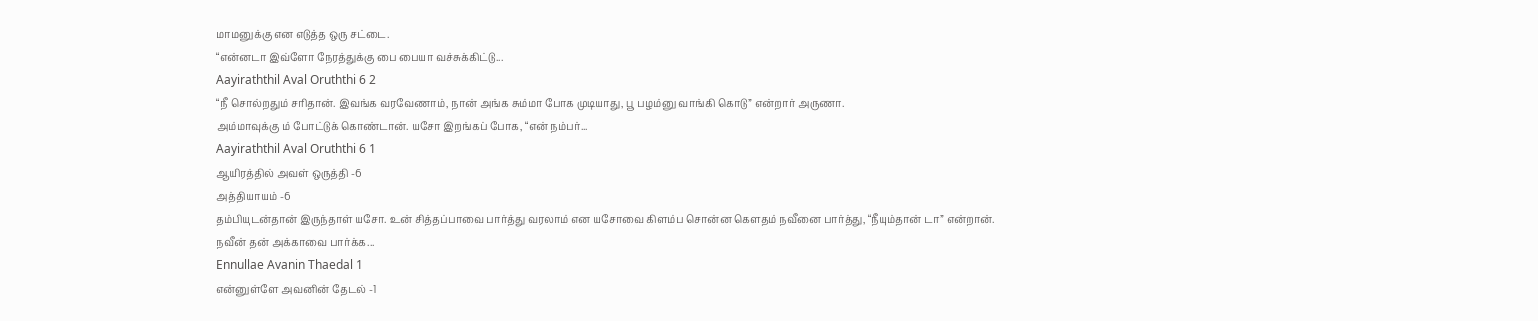மாமனுக்கு என எடுத்த ஒரு சட்டை.
“என்னடா இவ்ளோ நேரத்துக்கு பை பையா வச்சுக்கிட்டு...
Aayiraththil Aval Oruththi 6 2
“நீ சொல்றதும் சரிதான். இவங்க வரவேணாம், நான் அங்க சும்மா போக முடியாது, பூ பழம்னு வாங்கி கொடு” என்றார் அருணா.
அம்மாவுக்கு ம் போட்டுக் கொண்டான். யசோ இறங்கப் போக, “என் நம்பர்...
Aayiraththil Aval Oruththi 6 1
ஆயிரத்தில் அவள் ஒருத்தி -6
அத்தியாயம் -6
தம்பியுடன்தான் இருந்தாள் யசோ. உன் சித்தப்பாவை பார்த்து வரலாம் என யசோவை கிளம்ப சொன்ன கெளதம் நவீனை பார்த்து, “நீயும்தான் டா” என்றான்.
நவீன் தன் அக்காவை பார்க்க...
Ennullae Avanin Thaedal 1
என்னுள்ளே அவனின் தேடல் -1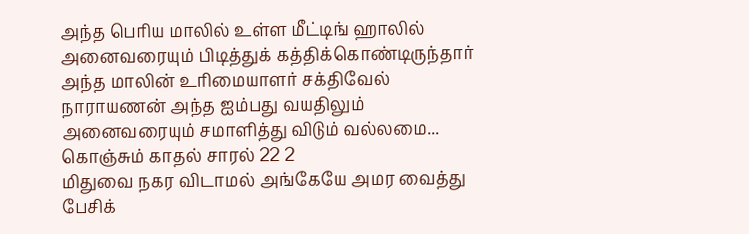அந்த பெரிய மாலில் உள்ள மீட்டிங் ஹாலில் அனைவரையும் பிடித்துக் கத்திக்கொண்டிருந்தார் அந்த மாலின் உரிமையாளர் சக்திவேல் நாராயணன் அந்த ஐம்பது வயதிலும் அனைவரையும் சமாளித்து விடும் வல்லமை...
கொஞ்சும் காதல் சாரல் 22 2
மிதுவை நகர விடாமல் அங்கேயே அமர வைத்து பேசிக்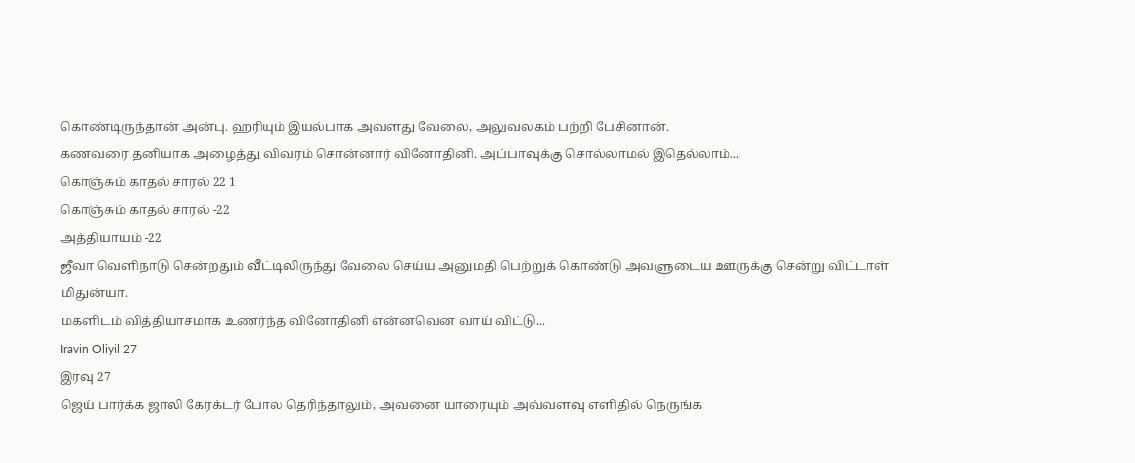கொண்டிருந்தான் அன்பு. ஹரியும் இயல்பாக அவளது வேலை, அலுவலகம் பற்றி பேசினான்.
கணவரை தனியாக அழைத்து விவரம் சொன்னார் வினோதினி. அப்பாவுக்கு சொல்லாமல் இதெல்லாம்...
கொஞ்சும் காதல் சாரல் 22 1
கொஞ்சும் காதல் சாரல் -22
அத்தியாயம் -22
ஜீவா வெளிநாடு சென்றதும் வீட்டிலிருந்து வேலை செய்ய அனுமதி பெற்றுக் கொண்டு அவளுடைய ஊருக்கு சென்று விட்டாள் மிதுன்யா.
மகளிடம் வித்தியாசமாக உணர்ந்த வினோதினி என்னவென வாய் விட்டு...
Iravin Oliyil 27
இரவு 27
ஜெய் பார்க்க ஜாலி கேரக்டர் போல தெரிந்தாலும், அவனை யாரையும் அவ்வளவு எளிதில் நெருங்க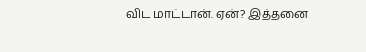விட மாட்டான். ஏன்? இத்தனை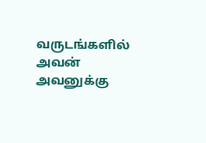வருடங்களில் அவன் அவனுக்கு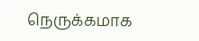நெருக்கமாக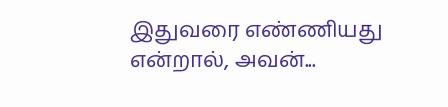இதுவரை எண்ணியது என்றால், அவன்...